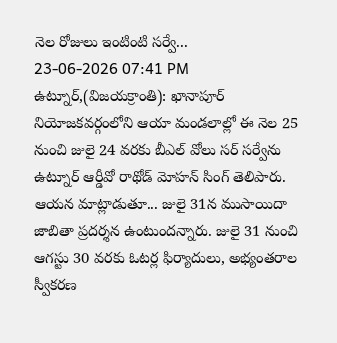నెల రోజులు ఇంటింటి సర్వే...
23-06-2026 07:41 PM
ఉట్నూర్,(విజయక్రాంతి): ఖానాపూర్ నియోజకవర్గంలోని ఆయా మండలాల్లో ఈ నెల 25 నుంచి జులై 24 వరకు బీఎల్ వోలు సర్ సర్వేను ఉట్నూర్ ఆర్డీవో రాథోడ్ మోహన్ సింగ్ తెలిపారు. ఆయన మాట్లాడుతూ... జులై 31న ముసాయిదా జాబితా ప్రదర్శన ఉంటుందన్నారు. జులై 31 నుంచి ఆగస్టు 30 వరకు ఓటర్ల ఫిర్యాదులు, అభ్యంతరాల స్వీకరణ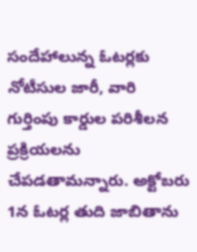సందేహాలున్న ఓటర్లకు నోటీసుల జారీ, వారి గుర్తింపు కార్డుల పరిశీలన ప్రక్రియలను చేపడతామన్నారు. అక్టోబరు 1న ఓటర్ల తుది జాబితాను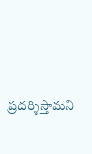ప్రదర్శిస్తామని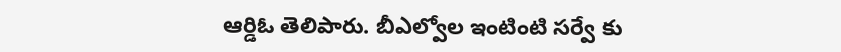ఆర్డిఓ తెలిపారు. బీఎల్వోల ఇంటింటి సర్వే కు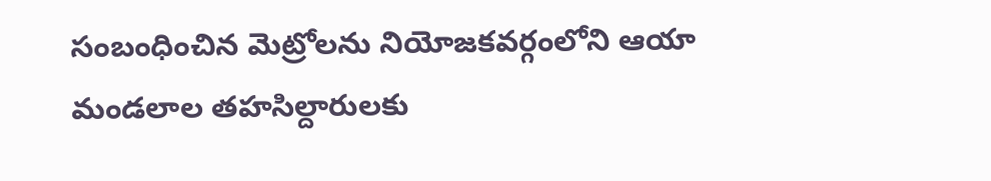సంబంధించిన మెట్రోలను నియోజకవర్గంలోని ఆయా మండలాల తహసిల్దారులకు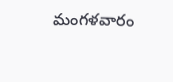మంగళవారం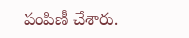పంపిణీ చేశారు.